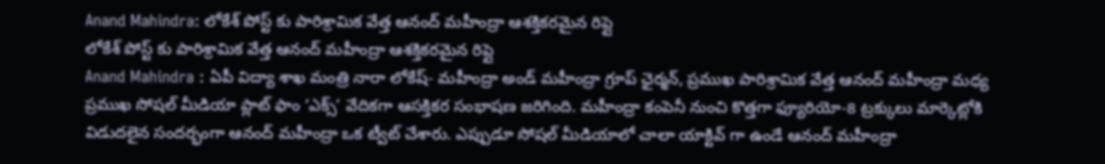Anand Mahindra: లోకేశ్ పోస్ట్ కు పారిశ్రామిక వేత్త ఆనంద్ మహీంద్రా ఆశక్తికరమైన రిప్లై
లోకేశ్ పోస్ట్ కు పారిశ్రామిక వేత్త ఆనంద్ మహీంద్రా ఆశక్తికరమైన రిప్లై
Anand Mahindra : ఏపీ విద్యా శాఖ మంత్రి నారా లోకేష్- మహీంద్రా అండ్ మహీంద్రా గ్రూప్ ఛైర్మన్, ప్రముఖ పారిశ్రామిక వేత్త ఆనంద్ మహీంద్రా మధ్య ప్రముఖ సోషల్ మీడియా ప్లాట్ ఫాం ‘ఎక్స్’ వేదికగా ఆసక్తికర సంభాషణ జరిగింది. మహీంద్రా కంపెనీ నుంచి కొత్తగా ఫ్యూరియో-8 ట్రక్కులు మార్కెట్లోకి విడుదలైన సందర్భంగా ఆనంద్ మహీంద్రా ఒక ట్వీట్ చేశారు. ఎప్పుడూ సోషల్ మీడియాలో చాలా యాక్టివ్ గా ఉండే ఆనంద్ మహీంద్రా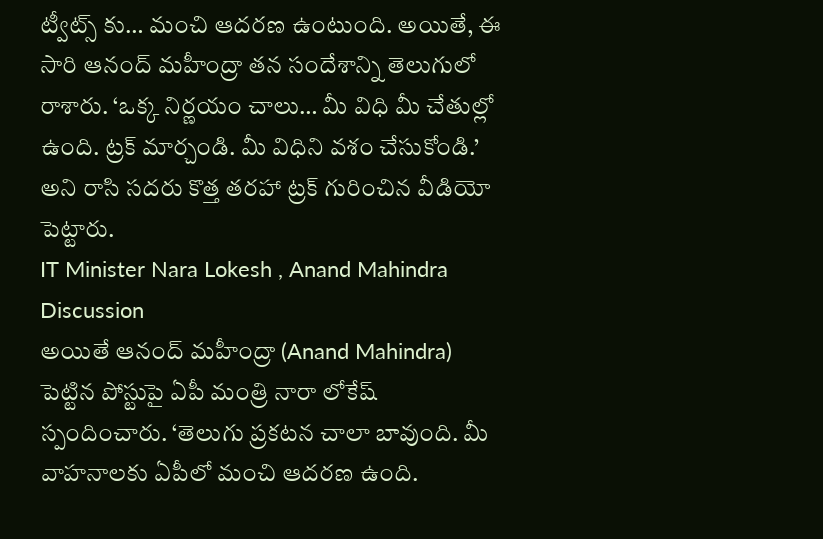ట్వీట్స్ కు… మంచి ఆదరణ ఉంటుంది. అయితే, ఈ సారి ఆనంద్ మహీంద్రా తన సందేశాన్ని తెలుగులో రాశారు. ‘ఒక్క నిర్ణయం చాలు… మీ విధి మీ చేతుల్లో ఉంది. ట్రక్ మార్చండి. మీ విధిని వశం చేసుకోండి.’ అని రాసి సదరు కొత్త తరహా ట్రక్ గురించిన వీడియో పెట్టారు.
IT Minister Nara Lokesh , Anand Mahindra Discussion
అయితే ఆనంద్ మహీంద్రా (Anand Mahindra) పెట్టిన పోస్టుపై ఏపీ మంత్రి నారా లోకేష్ స్పందించారు. ‘తెలుగు ప్రకటన చాలా బావుంది. మీ వాహనాలకు ఏపీలో మంచి ఆదరణ ఉంది.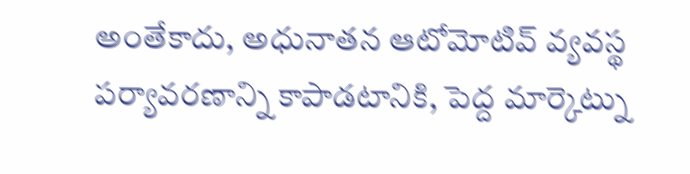అంతేకాదు, అధునాతన ఆటోమోటివ్ వ్యవస్థ పర్యావరణాన్ని కాపాడటానికి, పెద్ద మార్కెట్ను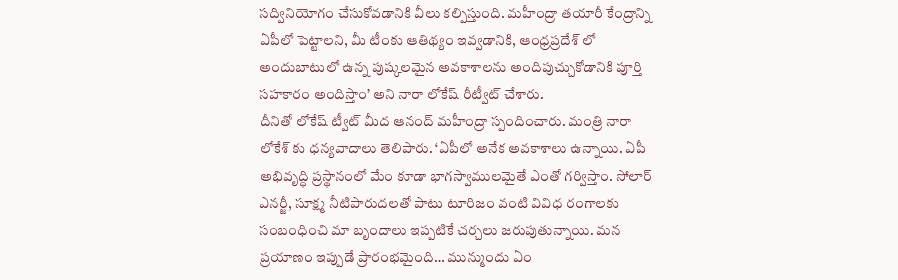సద్వినియోగం చేసుకోవడానికి వీలు కల్పిస్తుంది. మహీంద్రా తయారీ కేంద్రాన్ని ఏపీలో పెట్టాలని, మీ టీంకు ఆతిథ్యం ఇవ్వడానికి, ఆంధ్రప్రదేశ్ లో అందుబాటులో ఉన్న పుష్కలమైన అవకాశాలను అందిపుచ్చుకోడానికి పూర్తి సహకారం అందిస్తాం’ అని నారా లోకేష్ రీట్వీట్ చేశారు.
దీనితో లోకేష్ ట్వీట్ మీద ఆనంద్ మహీంద్రా స్పందించారు. మంత్రి నారా లోకేశ్ కు ధన్యవాదాలు తెలిపారు. ‘ఏపీలో అనేక అవకాశాలు ఉన్నాయి. ఏపీ అభివృద్ధి ప్రస్థానంలో మేం కూడా భాగస్వాములమైతే ఎంతో గర్విస్తాం. సోలార్ ఎనర్జీ, సూక్ష్మ నీటిపారుదలతో పాటు టూరిజం వంటి వివిధ రంగాలకు సంబంధించి మా బృందాలు ఇప్పటికే చర్చలు జరుపుతున్నాయి. మన ప్రయాణం ఇప్పుడే ప్రారంభమైంది… మున్ముందు ఏం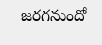జరగనుందో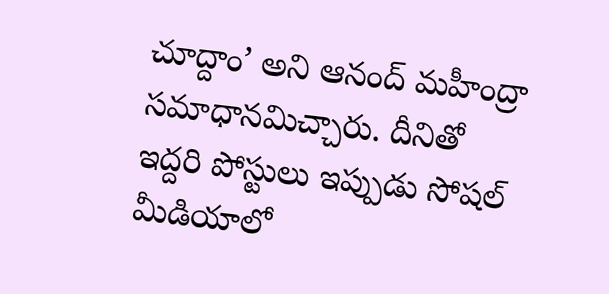చూద్దాం’ అని ఆనంద్ మహీంద్రా సమాధానమిచ్చారు. దీనితో ఇద్దరి పోస్టులు ఇప్పుడు సోషల్ మీడియాలో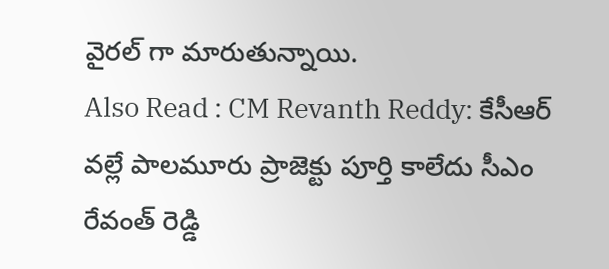వైరల్ గా మారుతున్నాయి.
Also Read : CM Revanth Reddy: కేసీఆర్ వల్లే పాలమూరు ప్రాజెక్టు పూర్తి కాలేదు సీఎం రేవంత్ రెడ్డి